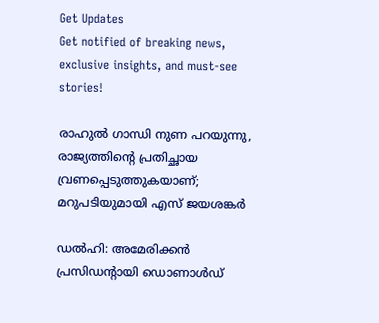Get Updates
Get notified of breaking news, exclusive insights, and must-see stories!

രാഹുൽ ഗാന്ധി നുണ പറയുന്നു, രാജ്യത്തിന്റെ പ്രതിച്ഛായ വ്രണപ്പെടുത്തുകയാണ്; മറുപടിയുമായി എസ് ജയശങ്കർ

ഡൽഹി: അമേരിക്കൻ പ്രസിഡന്റായി ഡൊണാൾഡ്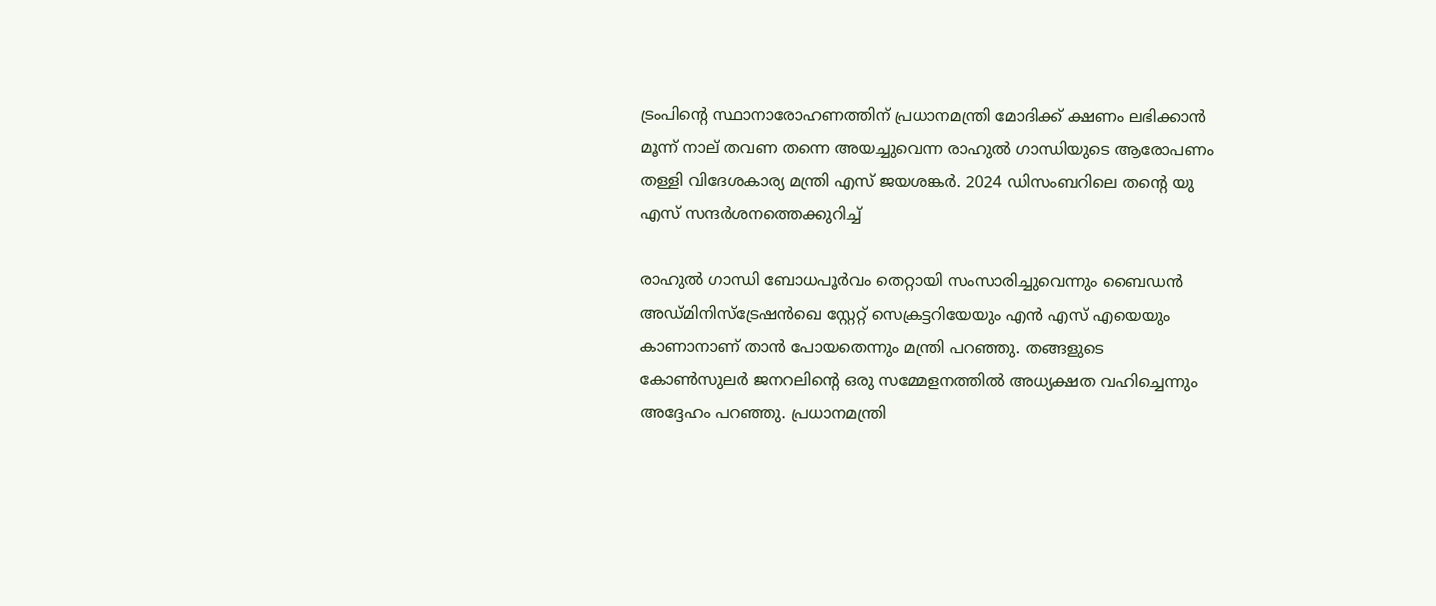ട്രംപിന്റെ സ്ഥാനാരോഹണത്തിന് പ്രധാനമന്ത്രി മോദിക്ക് ക്ഷണം ലഭിക്കാൻ മൂന്ന് നാല് തവണ തന്നെ അയച്ചുവെന്ന രാഹുൽ ഗാന്ധിയുടെ ആരോപണം തള്ളി വിദേശകാര്യ മന്ത്രി എസ് ജയശങ്കർ. 2024 ഡിസംബറിലെ തന്റെ യു എസ് സന്ദർശനത്തെക്കുറിച്ച്

രാഹുൽ ഗാന്ധി ബോധപൂർവം തെറ്റായി സംസാരിച്ചുവെന്നും ബൈഡൻ അഡ്മിനിസ്ട്രേഷൻഖെ സ്റ്റേറ്റ് സെക്രട്ടറിയേയും എൻ എസ് എയെയും കാണാനാണ് താൻ പോയതെന്നും മന്ത്രി പറഞ്ഞു. തങ്ങളുടെ കോൺസുലർ ജനറലിന്റെ ഒരു സമ്മേളനത്തിൽ അധ്യക്ഷത വഹിച്ചെന്നും അദ്ദേഹം പറഞ്ഞു. പ്രധാനമന്ത്രി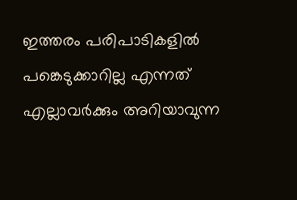ഇത്തരം പരിപാടികളിൽ പങ്കെടുക്കാറില്ല എന്നത് എല്ലാവർക്കും അറിയാവുന്ന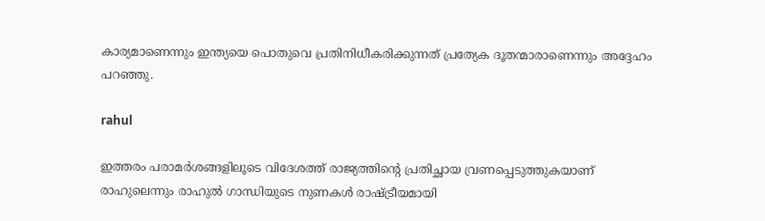കാര്യമാണെന്നും ഇന്ത്യയെ പൊതുവെ പ്രതിനിധീകരിക്കുന്നത് പ്രത്യേക ദൂതന്മാരാണെന്നും അദ്ദേഹം പറഞ്ഞു.

rahul

ഇത്തരം പരാമർശങ്ങളിലൂടെ വിദേശത്ത് രാജ്യത്തിന്റെ പ്രതിച്ഛായ വ്രണപ്പെടുത്തുകയാണ് രാഹുലെന്നും രാഹുൽ ഗാന്ധിയുടെ നുണകൾ രാഷ്ട്രീയമായി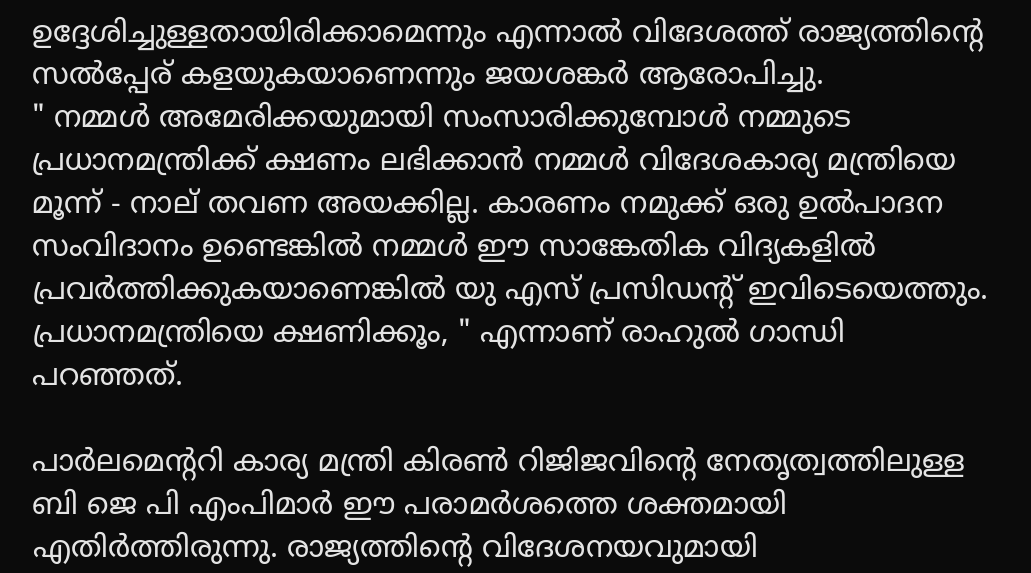ഉദ്ദേശിച്ചുള്ളതായിരിക്കാമെന്നും എന്നാൽ വിദേശത്ത് രാജ്യത്തിന്റെ സൽപ്പേര് കളയുകയാണെന്നും ജയശങ്കർ ആരോപിച്ചു.
" നമ്മൾ അമേരിക്കയുമായി സംസാരിക്കുമ്പോൾ നമ്മുടെ പ്രധാനമന്ത്രിക്ക് ക്ഷണം ലഭിക്കാൻ നമ്മൾ വിദേശകാര്യ മന്ത്രിയെ മൂന്ന് - നാല് തവണ അയക്കില്ല. കാരണം നമുക്ക് ഒരു ഉൽപാദന സംവിദാനം ഉണ്ടെങ്കിൽ നമ്മൾ ഈ സാങ്കേതിക വിദ്യകളിൽ പ്രവർത്തിക്കുകയാണെങ്കിൽ യു എസ് പ്രസിഡന്റ് ഇവിടെയെത്തും. പ്രധാനമന്ത്രിയെ ക്ഷണിക്കൂം, " എന്നാണ് രാഹുൽ ഗാന്ധി പറഞ്ഞത്.

പാർലമെന്ററി കാര്യ മന്ത്രി കിരൺ റിജിജവിന്റെ നേത‍ൃത്വത്തിലുള്ള ബി ജെ പി എംപിമാർ ഈ പരാമർശത്തെ ശക്തമായി എതിർത്തിരുന്നു. രാജ്യത്തിന്റെ വിദേശനയവുമായി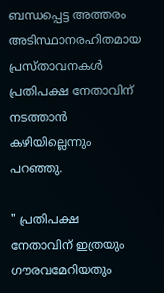ബന്ധപ്പെട്ട അത്തരം അടിസ്ഥാനരഹിതമായ പ്രസ്താവനകൾ പ്രതിപക്ഷ നേതാവിന് നടത്താൻ കഴിയില്ലെന്നും പറഞ്ഞു.

" പ്രതിപക്ഷ നേതാവിന് ഇത്രയും ഗൗരവമേറിയതും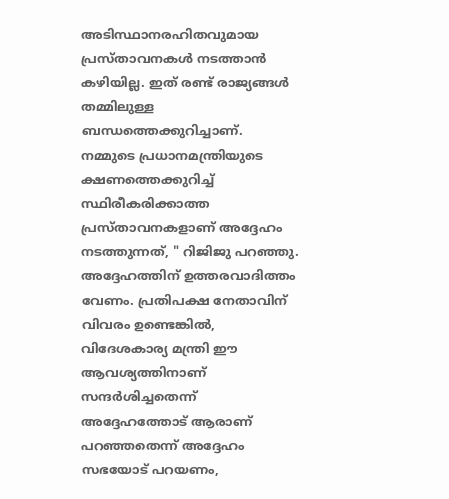അടിസ്ഥാനരഹിതവുമായ പ്രസ്താവനകൾ നടത്താൻ കഴിയില്ല. ഇത് രണ്ട് രാജ്യങ്ങൾ തമ്മിലുള്ള ബന്ധത്തെക്കുറിച്ചാണ്. നമ്മുടെ പ്രധാനമന്ത്രിയുടെ ക്ഷണത്തെക്കുറിച്ച് സ്ഥിരീകരിക്കാത്ത പ്രസ്താവനകളാണ് അദ്ദേഹം നടത്തുന്നത്, " റിജിജു പറഞ്ഞു. അദ്ദേഹത്തിന് ഉത്തരവാദിത്തം വേണം. പ്രതിപക്ഷ നേതാവിന് വിവരം ഉണ്ടെങ്കിൽ, വിദേശകാര്യ മന്ത്രി ഈ ആവശ്യത്തിനാണ് സന്ദർശിച്ചതെന്ന് അദ്ദേഹത്തോട് ആരാണ് പറഞ്ഞതെന്ന് അദ്ദേഹം സഭയോട് പറയണം,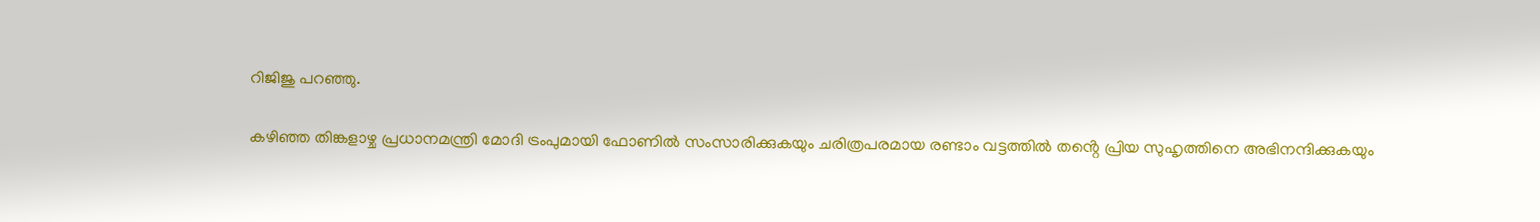റിജിജു പറഞ്ഞു.

കഴിഞ്ഞ തിങ്കളാഴ്ച പ്രധാനമന്ത്രി മോദി ട്രംപുമായി ഫോണിൽ സംസാരിക്കുകയും ചരിത്രപരമായ രണ്ടാം വട്ടത്തിൽ തൻ്റെ പ്രിയ സുഹൃത്തിനെ അഭിനന്ദിക്കുകയും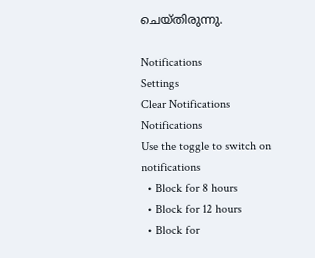ചെയ്തിരുന്നു.

Notifications
Settings
Clear Notifications
Notifications
Use the toggle to switch on notifications
  • Block for 8 hours
  • Block for 12 hours
  • Block for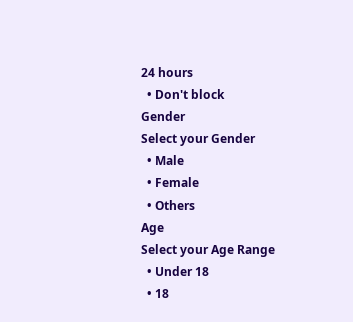24 hours
  • Don't block
Gender
Select your Gender
  • Male
  • Female
  • Others
Age
Select your Age Range
  • Under 18
  • 18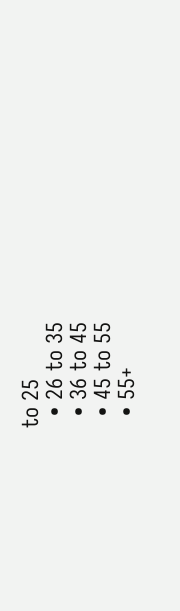to 25
  • 26 to 35
  • 36 to 45
  • 45 to 55
  • 55+